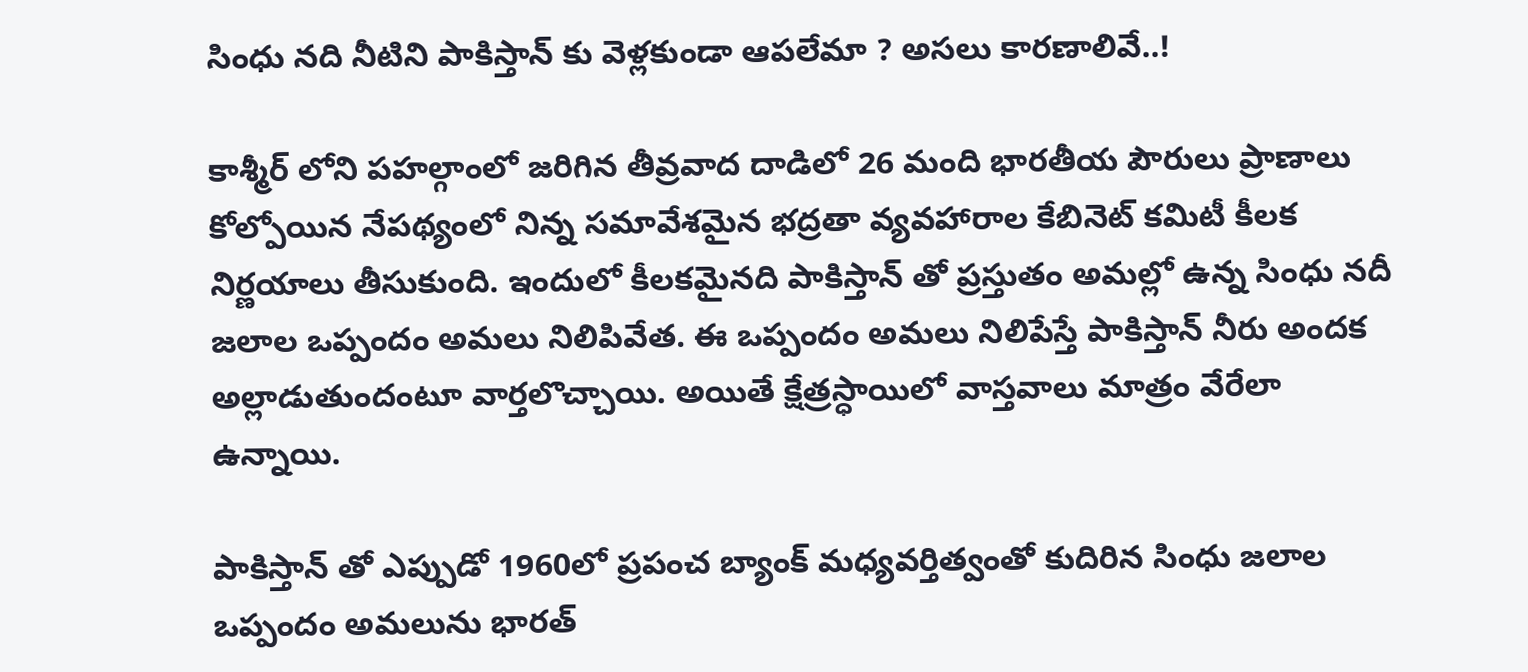సింధు నది నీటిని పాకిస్తాన్ కు వెళ్లకుండా ఆపలేమా ? అసలు కారణాలివే..!

కాశ్మీర్ లోని పహల్గాంలో జరిగిన తీవ్రవాద దాడిలో 26 మంది భారతీయ పౌరులు ప్రాణాలు కోల్పోయిన నేపథ్యంలో నిన్న సమావేశమైన భద్రతా వ్యవహారాల కేబినెట్ కమిటీ కీలక నిర్ణయాలు తీసుకుంది. ఇందులో కీలకమైనది పాకిస్తాన్ తో ప్రస్తుతం అమల్లో ఉన్న సింధు నదీ జలాల ఒప్పందం అమలు నిలిపివేత. ఈ ఒప్పందం అమలు నిలిపేస్తే పాకిస్తాన్ నీరు అందక అల్లాడుతుందంటూ వార్తలొచ్చాయి. అయితే క్షేత్రస్ధాయిలో వాస్తవాలు మాత్రం వేరేలా ఉన్నాయి.

పాకిస్తాన్ తో ఎప్పుడో 1960లో ప్రపంచ బ్యాంక్ మధ్యవర్తిత్వంతో కుదిరిన సింధు జలాల ఒప్పందం అమలును భారత్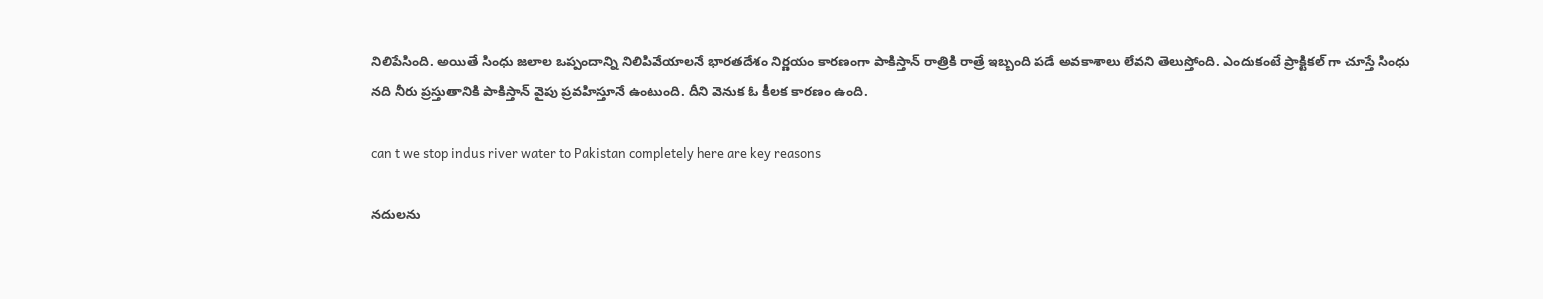నిలిపేసింది. అయితే సింధు జలాల ఒప్పందాన్ని నిలిపివేయాలనే భారతదేశం నిర్ణయం కారణంగా పాకిస్తాన్ రాత్రికి రాత్రే ఇబ్బంది పడే అవకాశాలు లేవని తెలుస్తోంది. ఎందుకంటే ప్రాక్టికల్ గా చూస్తే సింధు నది నీరు ప్రస్తుతానికి పాకిస్తాన్ వైపు ప్రవహిస్తూనే ఉంటుంది. దీని వెనుక ఓ కీలక కారణం ఉంది.

can t we stop indus river water to Pakistan completely here are key reasons

నదులను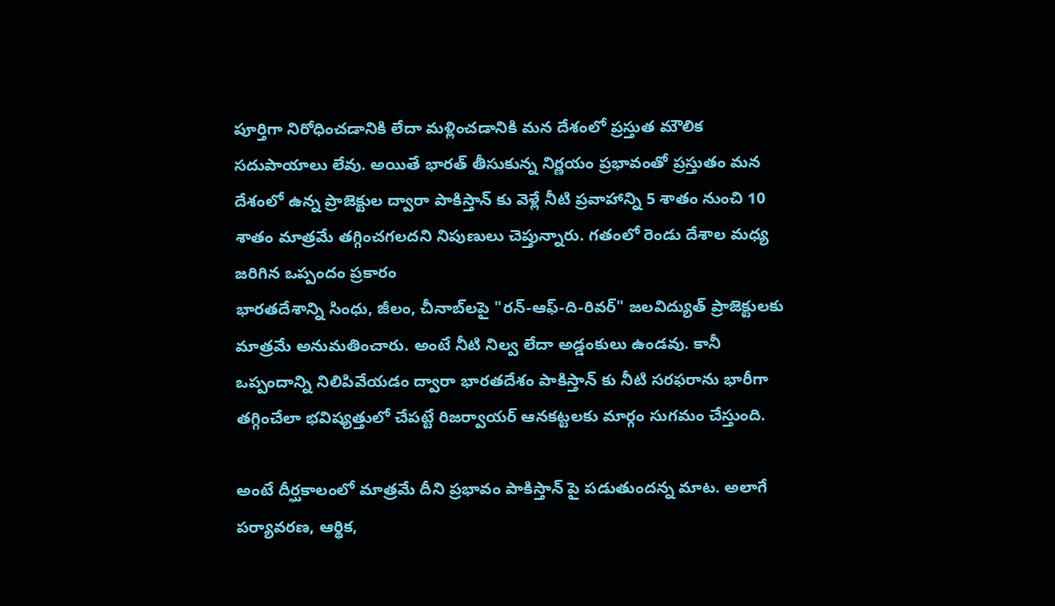పూర్తిగా నిరోధించడానికి లేదా మళ్లించడానికి మన దేశంలో ప్రస్తుత మౌలిక సదుపాయాలు లేవు. అయితే భారత్ తీసుకున్న నిర్ణయం ప్రభావంతో ప్రస్తుతం మన దేశంలో ఉన్న ప్రాజెక్టుల ద్వారా పాకిస్తాన్ కు వెళ్లే నీటి ప్రవాహాన్ని 5 శాతం నుంచి 10 శాతం మాత్రమే తగ్గించగలదని నిపుణులు చెప్తున్నారు. గతంలో రెండు దేశాల మధ్య జరిగిన ఒప్పందం ప్రకారం
భారతదేశాన్ని సింధు, జీలం, చీనాబ్‌లపై "రన్-ఆఫ్-ది-రివర్" జలవిద్యుత్ ప్రాజెక్టులకు మాత్రమే అనుమతించారు. అంటే నీటి నిల్వ లేదా అడ్డంకులు ఉండవు. కానీ ఒప్పందాన్ని నిలిపివేయడం ద్వారా భారతదేశం పాకిస్తాన్ కు నీటి సరఫరాను భారీగా తగ్గించేలా భవిష్యత్తులో చేపట్టే రిజర్వాయర్ ఆనకట్టలకు మార్గం సుగమం చేస్తుంది.

అంటే దీర్ఘకాలంలో మాత్రమే దీని ప్రభావం పాకిస్తాన్ పై పడుతుందన్న మాట. అలాగే పర్యావరణ, ఆర్థిక,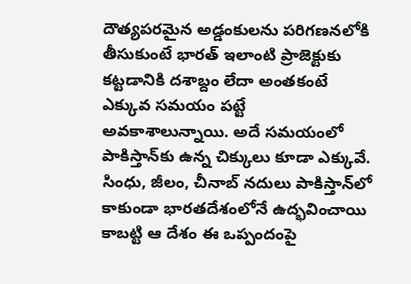దౌత్యపరమైన అడ్డంకులను పరిగణనలోకి తీసుకుంటే భారత్ ఇలాంటి ప్రాజెక్టుకు కట్టడానికి దశాబ్దం లేదా అంతకంటే ఎక్కువ సమయం పట్టే అవకాశాలున్నాయి. అదే సమయంలో పాకిస్తాన్‌కు ఉన్న చిక్కులు కూడా ఎక్కువే. సింధు, జీలం, చీనాబ్ నదులు పాకిస్తాన్‌లో కాకుండా భారతదేశంలోనే ఉద్భవించాయి కాబట్టి ఆ దేశం ఈ ఒప్పందంపై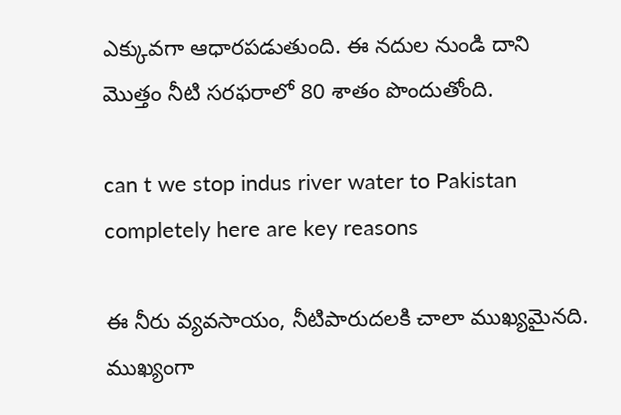ఎక్కువగా ఆధారపడుతుంది. ఈ నదుల నుండి దాని మొత్తం నీటి సరఫరాలో 80 శాతం పొందుతోంది.

can t we stop indus river water to Pakistan completely here are key reasons

ఈ నీరు వ్యవసాయం, నీటిపారుదలకి చాలా ముఖ్యమైనది. ముఖ్యంగా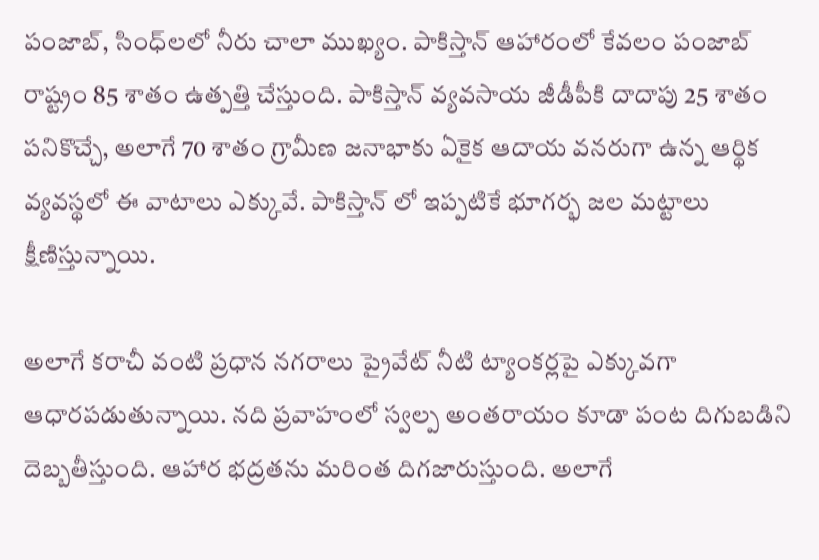పంజాబ్, సింధ్‌లలో నీరు చాలా ముఖ్యం. పాకిస్తాన్ ఆహారంలో కేవలం పంజాబ్ రాష్ట్రం 85 శాతం ఉత్పత్తి చేస్తుంది. పాకిస్తాన్ వ్యవసాయ జీడీపీకి దాదాపు 25 శాతం పనికొచ్చే, అలాగే 70 శాతం గ్రామీణ జనాభాకు ఏకైక ఆదాయ వనరుగా ఉన్న ఆర్థిక వ్యవస్థలో ఈ వాటాలు ఎక్కువే. పాకిస్తాన్ లో ఇప్పటికే భూగర్భ జల మట్టాలు క్షీణిస్తున్నాయి.

అలాగే కరాచీ వంటి ప్రధాన నగరాలు ప్రైవేట్ నీటి ట్యాంకర్లపై ఎక్కువగా ఆధారపడుతున్నాయి. నది ప్రవాహంలో స్వల్ప అంతరాయం కూడా పంట దిగుబడిని దెబ్బతీస్తుంది. ఆహార భద్రతను మరింత దిగజారుస్తుంది. అలాగే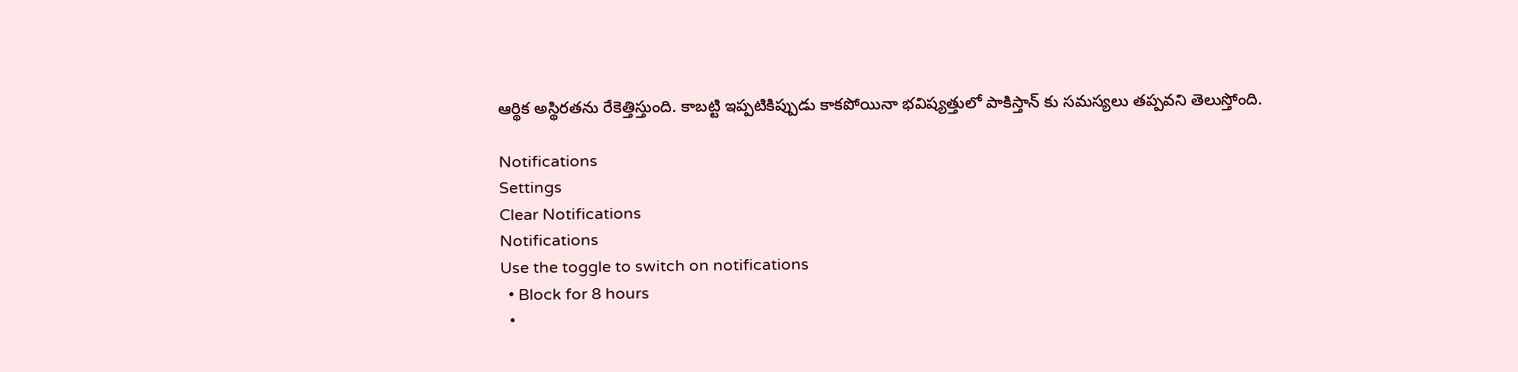ఆర్థిక అస్థిరతను రేకెత్తిస్తుంది. కాబట్టి ఇప్పటికిప్పుడు కాకపోయినా భవిష్యత్తులో పాకిస్తాన్ కు సమస్యలు తప్పవని తెలుస్తోంది.

Notifications
Settings
Clear Notifications
Notifications
Use the toggle to switch on notifications
  • Block for 8 hours
  •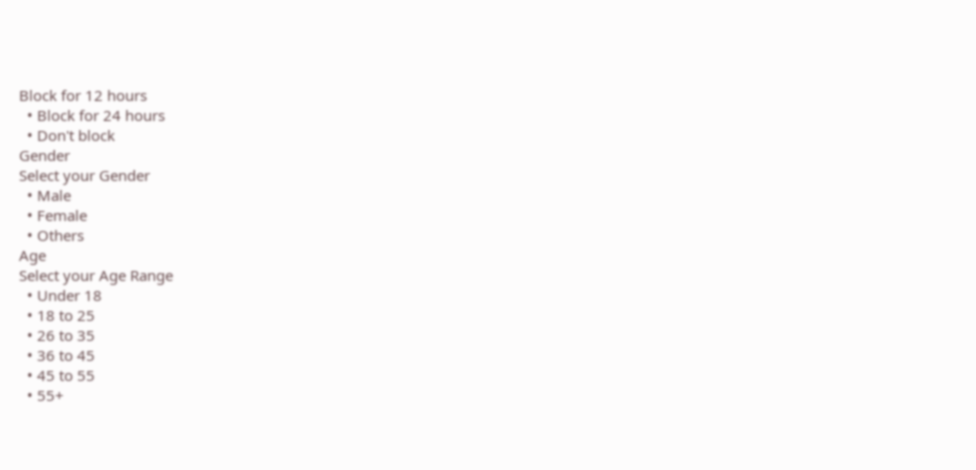Block for 12 hours
  • Block for 24 hours
  • Don't block
Gender
Select your Gender
  • Male
  • Female
  • Others
Age
Select your Age Range
  • Under 18
  • 18 to 25
  • 26 to 35
  • 36 to 45
  • 45 to 55
  • 55+